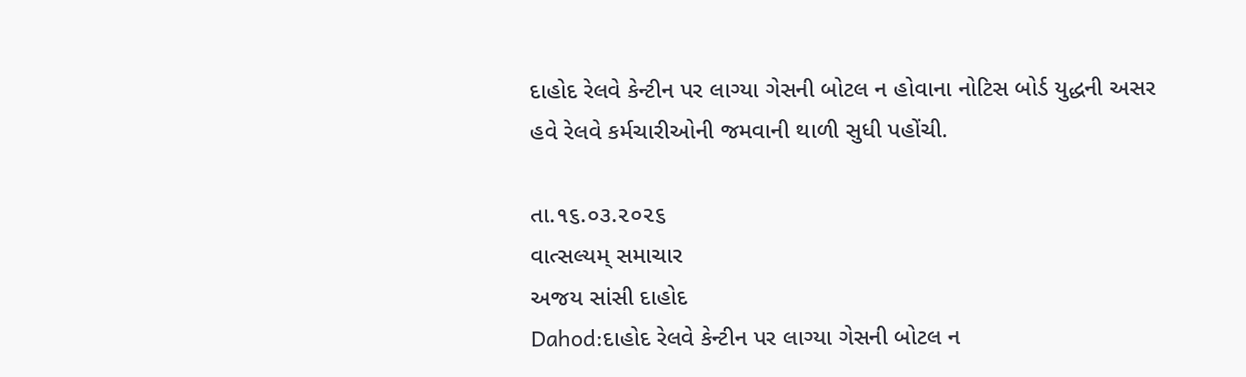દાહોદ રેલવે કેન્ટીન પર લાગ્યા ગેસની બોટલ ન હોવાના નોટિસ બોર્ડ યુદ્ધની અસર હવે રેલવે કર્મચારીઓની જમવાની થાળી સુધી પહોંચી.

તા.૧૬.૦૩.૨૦૨૬
વાત્સલ્યમ્ સમાચાર
અજય સાંસી દાહોદ
Dahod:દાહોદ રેલવે કેન્ટીન પર લાગ્યા ગેસની બોટલ ન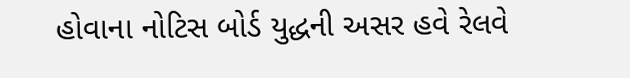હોવાના નોટિસ બોર્ડ યુદ્ધની અસર હવે રેલવે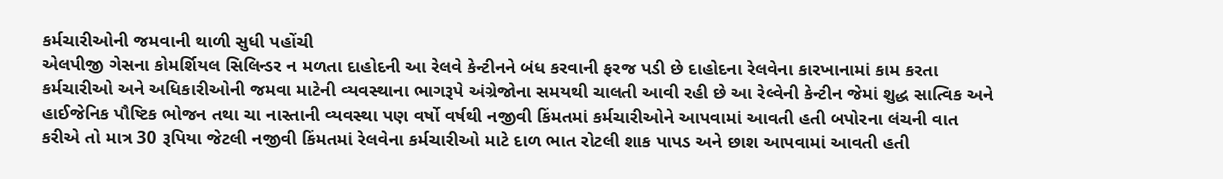કર્મચારીઓની જમવાની થાળી સુધી પહોંચી
એલપીજી ગેસના કોમર્શિયલ સિલિન્ડર ન મળતા દાહોદની આ રેલવે કેન્ટીનને બંધ કરવાની ફરજ પડી છે દાહોદના રેલવેના કારખાનામાં કામ કરતા કર્મચારીઓ અને અધિકારીઓની જમવા માટેની વ્યવસ્થાના ભાગરૂપે અંગ્રેજોના સમયથી ચાલતી આવી રહી છે આ રેલ્વેની કેન્ટીન જેમાં શુદ્ધ સાત્વિક અને હાઈજેનિક પૌષ્ટિક ભોજન તથા ચા નાસ્તાની વ્યવસ્થા પણ વર્ષો વર્ષથી નજીવી કિંમતમાં કર્મચારીઓને આપવામાં આવતી હતી બપોરના લંચની વાત કરીએ તો માત્ર 30 રૂપિયા જેટલી નજીવી કિંમતમાં રેલવેના કર્મચારીઓ માટે દાળ ભાત રોટલી શાક પાપડ અને છાશ આપવામાં આવતી હતી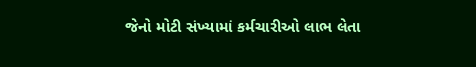જેનો મોટી સંખ્યામાં કર્મચારીઓ લાભ લેતા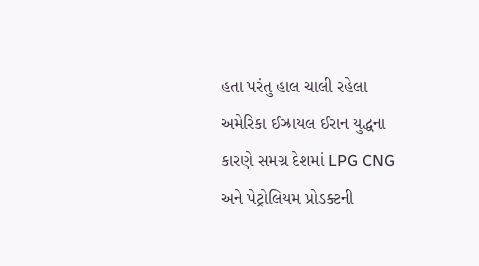હતા પરંતુ હાલ ચાલી રહેલા અમેરિકા ઈઝ્રાયલ ઈરાન યુદ્ધના કારણે સમગ્ર દેશમાં LPG CNG અને પેટ્રોલિયમ પ્રોડક્ટની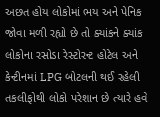અછત હોય લોકોમાં ભય અને પેનિક જોવા મળી રહ્યો છે તો ક્યાંકને ક્યાંક લોકોના રસોડા રેસ્ટોરન્ટ હોટેલ અને કેન્ટીનમાં LPG બોટલની થઈ રહેલી તકલીફોથી લોકો પરેશાન છે ત્યારે હવે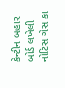કેન્ટીન બહાર બોર્ડ લખેલી નોટિસ ગેસ કા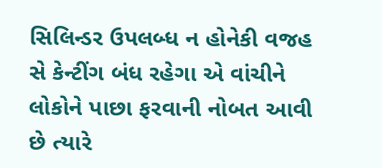સિલિન્ડર ઉપલબ્ધ ન હોનેકી વજહ સે કેન્ટીંગ બંધ રહેગા એ વાંચીને લોકોને પાછા ફરવાની નોબત આવી છે ત્યારે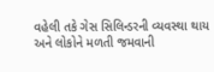વહેલી તકે ગેસ સિલિન્ડરની વ્યવસ્થા થાય અને લોકોને મળતી જમવાની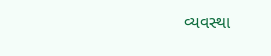વ્યવસ્થા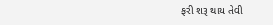ફરી શરૂ થાય તેવી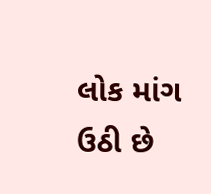લોક માંગ ઉઠી છે